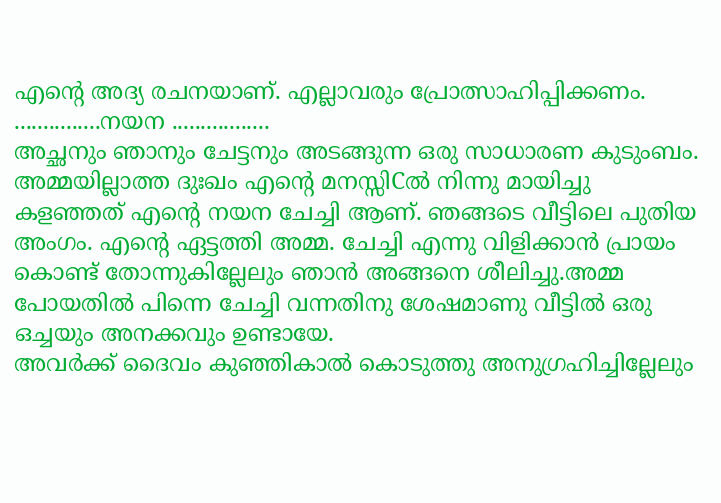എന്റെ അദ്യ രചനയാണ്. എല്ലാവരും പ്രോത്സാഹിപ്പിക്കണം.
...............നയന .................
അച്ഛനും ഞാനും ചേട്ടനും അടങ്ങുന്ന ഒരു സാധാരണ കുടുംബം. അമ്മയില്ലാത്ത ദുഃഖം എന്റെ മനസ്സിCൽ നിന്നു മായിച്ചു കളഞ്ഞത് എന്റെ നയന ചേച്ചി ആണ്. ഞങ്ങടെ വീട്ടിലെ പുതിയ അംഗം. എന്റെ ഏട്ടത്തി അമ്മ. ചേച്ചി എന്നു വിളിക്കാൻ പ്രായം കൊണ്ട് തോന്നുകില്ലേലും ഞാൻ അങ്ങനെ ശീലിച്ചു.അമ്മ പോയതിൽ പിന്നെ ചേച്ചി വന്നതിനു ശേഷമാണു വീട്ടിൽ ഒരു ഒച്ചയും അനക്കവും ഉണ്ടായേ.
അവർക്ക് ദൈവം കുഞ്ഞികാൽ കൊടുത്തു അനുഗ്രഹിച്ചില്ലേലും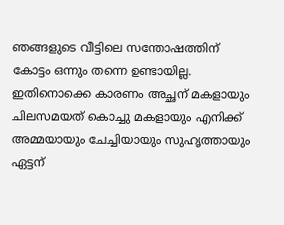ഞങ്ങളുടെ വീട്ടിലെ സന്തോഷത്തിന് കോട്ടം ഒന്നും തന്നെ ഉണ്ടായില്ല. ഇതിനൊക്കെ കാരണം അച്ഛന് മകളായും ചിലസമയത് കൊച്ചു മകളായും എനിക്ക് അമ്മയായും ചേച്ചിയായും സുഹൃത്തായും ഏട്ടന്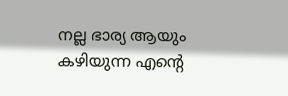നല്ല ഭാര്യ ആയും കഴിയുന്ന എന്റെ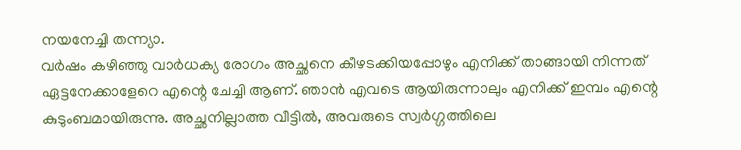നയനേച്ചി തന്ന്യാ.
വർഷം കഴിഞ്ഞു വാർധക്യ രോഗം അച്ഛനെ കീഴടക്കിയപ്പോഴും എനിക്ക് താങ്ങായി നിന്നത് ഏട്ടനേക്കാളേറെ എന്റെ ചേച്ചി ആണ്. ഞാൻ എവടെ ആയിരുന്നാലും എനിക്ക് ഇമ്പം എന്റെ കുടുംബമായിരുന്നു. അച്ഛനില്ലാത്ത വീട്ടിൽ, അവരുടെ സ്വർഗ്ഗത്തിലെ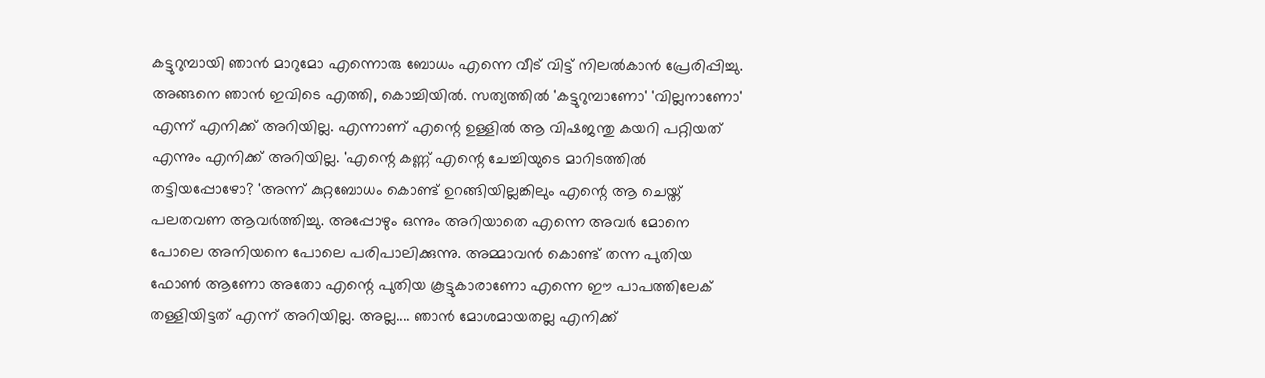കട്ടുറുമ്പായി ഞാൻ മാറുമോ എന്നൊരു ബോധം എന്നെ വീട് വിട്ട് നിലൽകാൻ പ്രേരിപ്പിച്ചു. അങ്ങനെ ഞാൻ ഇവിടെ എത്തി, കൊച്ചിയിൽ. സത്യത്തിൽ 'കട്ടുറുമ്പാണോ' 'വില്ലനാണോ' എന്ന് എനിക്ക് അറിയില്ല. എന്നാണ് എന്റെ ഉള്ളിൽ ആ വിഷജന്തു കയറി പറ്റിയത് എന്നും എനിക്ക് അറിയില്ല. 'എന്റെ കണ്ണ് എന്റെ ചേച്ചിയുടെ മാറിടത്തിൽ തട്ടിയപ്പോഴോ? 'അന്ന് കുറ്റബോധം കൊണ്ട് ഉറങ്ങിയില്ലങ്കിലും എന്റെ ആ ചെയ്ത് പലതവണ ആവർത്തിച്ചു. അപ്പോഴും ഒന്നും അറിയാതെ എന്നെ അവർ മോനെ പോലെ അനിയനെ പോലെ പരിപാലിക്കുന്നു. അമ്മാവൻ കൊണ്ട് തന്ന പുതിയ ഫോൺ ആണോ അതോ എന്റെ പുതിയ കൂട്ടുകാരാണോ എന്നെ ഈ പാപത്തിലേക് തള്ളിയിട്ടത് എന്ന് അറിയില്ല. അല്ല.... ഞാൻ മോശമായതല്ല എനിക്ക്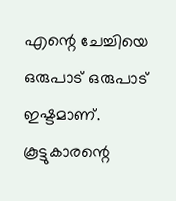എന്റെ ചേച്ചിയെ ഒരുപാട് ഒരുപാട് ഇഷ്ടമാണ്.
കൂട്ടുകാരന്റെ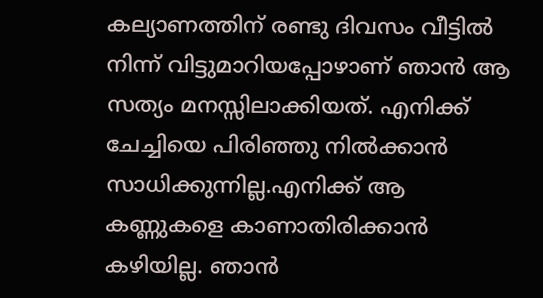കല്യാണത്തിന് രണ്ടു ദിവസം വീട്ടിൽ നിന്ന് വിട്ടുമാറിയപ്പോഴാണ് ഞാൻ ആ സത്യം മനസ്സിലാക്കിയത്. എനിക്ക് ചേച്ചിയെ പിരിഞ്ഞു നിൽക്കാൻ സാധിക്കുന്നില്ല.എനിക്ക് ആ കണ്ണുകളെ കാണാതിരിക്കാൻ കഴിയില്ല. ഞാൻ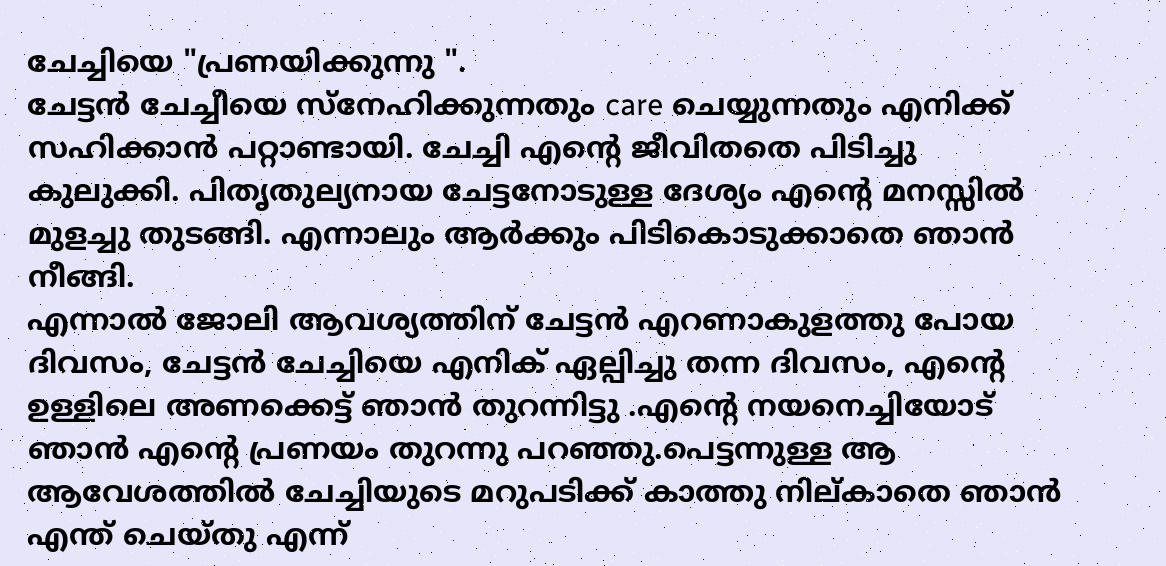ചേച്ചിയെ "പ്രണയിക്കുന്നു ".
ചേട്ടൻ ചേച്ചീയെ സ്നേഹിക്കുന്നതും care ചെയ്യുന്നതും എനിക്ക് സഹിക്കാൻ പറ്റാണ്ടായി. ചേച്ചി എന്റെ ജീവിതതെ പിടിച്ചു കുലുക്കി. പിതൃതുല്യനായ ചേട്ടനോടുള്ള ദേശ്യം എന്റെ മനസ്സിൽ മുളച്ചു തുടങ്ങി. എന്നാലും ആർക്കും പിടികൊടുക്കാതെ ഞാൻ നീങ്ങി.
എന്നാൽ ജോലി ആവശ്യത്തിന് ചേട്ടൻ എറണാകുളത്തു പോയ ദിവസം, ചേട്ടൻ ചേച്ചിയെ എനിക് ഏല്പിച്ചു തന്ന ദിവസം, എന്റെ ഉള്ളിലെ അണക്കെട്ട് ഞാൻ തുറന്നിട്ടു .എന്റെ നയനെച്ചിയോട് ഞാൻ എന്റെ പ്രണയം തുറന്നു പറഞ്ഞു.പെട്ടന്നുള്ള ആ ആവേശത്തിൽ ചേച്ചിയുടെ മറുപടിക്ക് കാത്തു നില്കാതെ ഞാൻ എന്ത് ചെയ്തു എന്ന്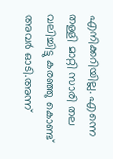എനിക്കറിയില്ല. എന്നെ തള്ളി മാറ്റി സാരി തല വലിച്ചിട്ടു കരഞ്ഞു കൊണ്ട് അവർ ഓടി.അന്ന്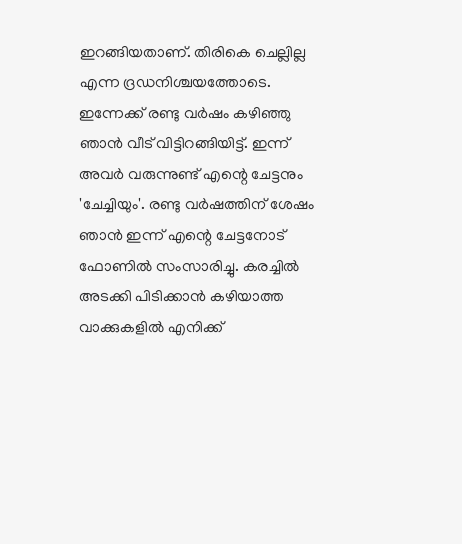ഇറങ്ങിയതാണ്. തിരികെ ചെല്ലില്ല എന്ന ദ്രഡനിശ്ചയത്തോടെ.
ഇന്നേക്ക് രണ്ടു വർഷം കഴിഞ്ഞു ഞാൻ വീട് വിട്ടിറങ്ങിയിട്ട്. ഇന്ന് അവർ വരുന്നുണ്ട് എന്റെ ചേട്ടനും 'ചേച്ചിയും'. രണ്ടു വർഷത്തിന് ശേഷം ഞാൻ ഇന്ന് എന്റെ ചേട്ടനോട് ഫോണിൽ സംസാരിച്ചു. കരച്ചിൽ അടക്കി പിടിക്കാൻ കഴിയാത്ത വാക്കുകളിൽ എനിക്ക്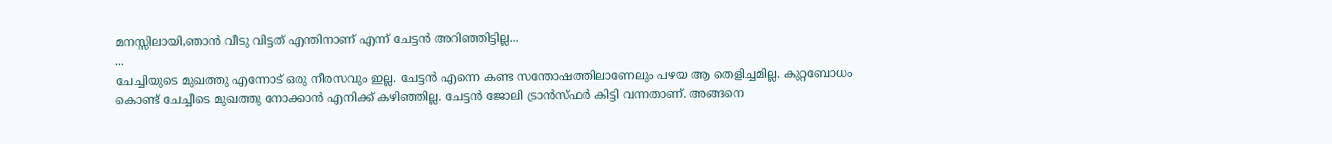മനസ്സിലായി,ഞാൻ വീടു വിട്ടത് എന്തിനാണ് എന്ന് ചേട്ടൻ അറിഞ്ഞിട്ടില്ല...
...
ചേച്ചിയുടെ മുഖത്തു എന്നോട് ഒരു നീരസവും ഇല്ല. ചേട്ടൻ എന്നെ കണ്ട സന്തോഷത്തിലാണേലും പഴയ ആ തെളിച്ചമില്ല. കുറ്റബോധം കൊണ്ട് ചേച്ചീടെ മുഖത്തു നോക്കാൻ എനിക്ക് കഴിഞ്ഞില്ല. ചേട്ടൻ ജോലി ട്രാൻസ്ഫർ കിട്ടി വന്നതാണ്. അങ്ങനെ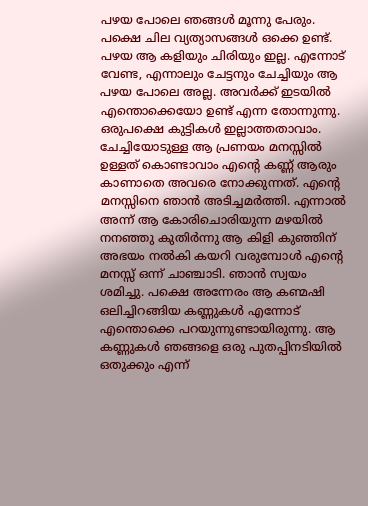പഴയ പോലെ ഞങ്ങൾ മൂന്നു പേരും. പക്ഷെ ചില വ്യത്യാസങ്ങൾ ഒക്കെ ഉണ്ട്. പഴയ ആ കളിയും ചിരിയും ഇല്ല. എന്നോട് വേണ്ട, എന്നാലും ചേട്ടനും ചേച്ചിയും ആ പഴയ പോലെ അല്ല. അവർക്ക് ഇടയിൽ എന്തൊക്കെയോ ഉണ്ട് എന്ന തോന്നുന്നു. ഒരുപക്ഷെ കുട്ടികൾ ഇല്ലാത്തതാവാം.
ചേച്ചിയോടുള്ള ആ പ്രണയം മനസ്സിൽ ഉള്ളത് കൊണ്ടാവാം എന്റെ കണ്ണ് ആരും കാണാതെ അവരെ നോക്കുന്നത്. എന്റെ മനസ്സിനെ ഞാൻ അടിച്ചമർത്തി. എന്നാൽ അന്ന് ആ കോരിചൊരിയുന്ന മഴയിൽ നനഞ്ഞു കുതിർന്നു ആ കിളി കുഞ്ഞിന് അഭയം നൽകി കയറി വരുമ്പോൾ എന്റെ മനസ്സ് ഒന്ന് ചാഞ്ചാടി. ഞാൻ സ്വയം ശമിച്ചു. പക്ഷെ അന്നേരം ആ കണ്മഷി ഒലിച്ചിറങ്ങിയ കണ്ണുകൾ എന്നോട് എന്തൊക്കെ പറയുന്നുണ്ടായിരുന്നു. ആ കണ്ണുകൾ ഞങ്ങളെ ഒരു പുതപ്പിനടിയിൽ ഒതുക്കും എന്ന്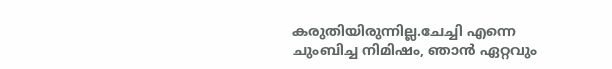കരുതിയിരുന്നില്ല.ചേച്ചി എന്നെ ചുംബിച്ച നിമിഷം, ഞാൻ ഏറ്റവും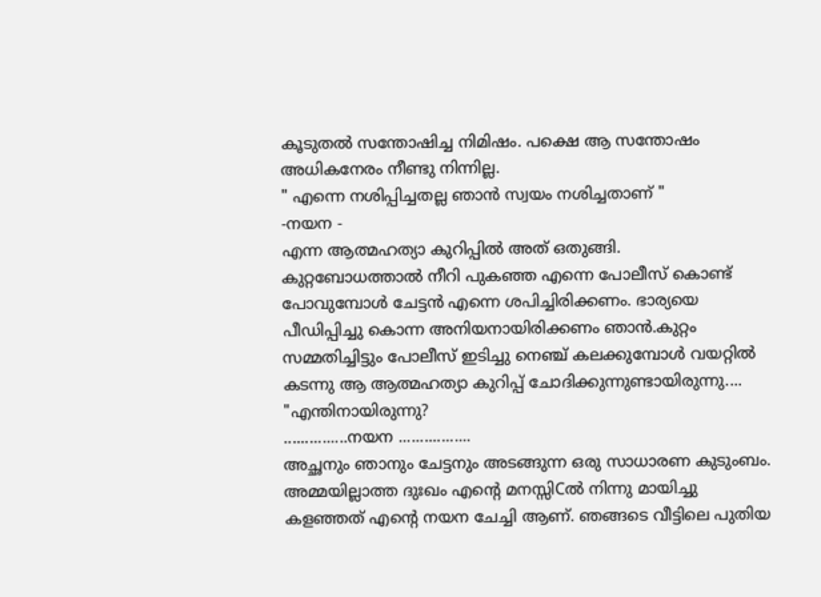കൂടുതൽ സന്തോഷിച്ച നിമിഷം. പക്ഷെ ആ സന്തോഷം അധികനേരം നീണ്ടു നിന്നില്ല.
" എന്നെ നശിപ്പിച്ചതല്ല ഞാൻ സ്വയം നശിച്ചതാണ് "
-നയന -
എന്ന ആത്മഹത്യാ കുറിപ്പിൽ അത് ഒതുങ്ങി.
കുറ്റബോധത്താൽ നീറി പുകഞ്ഞ എന്നെ പോലീസ് കൊണ്ട് പോവുമ്പോൾ ചേട്ടൻ എന്നെ ശപിച്ചിരിക്കണം. ഭാര്യയെ പീഡിപ്പിച്ചു കൊന്ന അനിയനായിരിക്കണം ഞാൻ.കുറ്റം സമ്മതിച്ചിട്ടും പോലീസ് ഇടിച്ചു നെഞ്ച് കലക്കുമ്പോൾ വയറ്റിൽ കടന്നു ആ ആത്മഹത്യാ കുറിപ്പ് ചോദിക്കുന്നുണ്ടായിരുന്നു....
"എന്തിനായിരുന്നു?
...............നയന .................
അച്ഛനും ഞാനും ചേട്ടനും അടങ്ങുന്ന ഒരു സാധാരണ കുടുംബം. അമ്മയില്ലാത്ത ദുഃഖം എന്റെ മനസ്സിCൽ നിന്നു മായിച്ചു കളഞ്ഞത് എന്റെ നയന ചേച്ചി ആണ്. ഞങ്ങടെ വീട്ടിലെ പുതിയ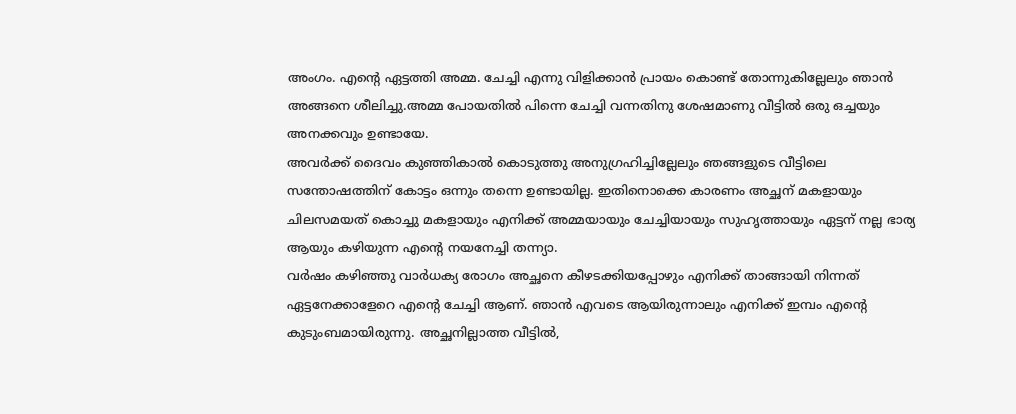അംഗം. എന്റെ ഏട്ടത്തി അമ്മ. ചേച്ചി എന്നു വിളിക്കാൻ പ്രായം കൊണ്ട് തോന്നുകില്ലേലും ഞാൻ അങ്ങനെ ശീലിച്ചു.അമ്മ പോയതിൽ പിന്നെ ചേച്ചി വന്നതിനു ശേഷമാണു വീട്ടിൽ ഒരു ഒച്ചയും അനക്കവും ഉണ്ടായേ.
അവർക്ക് ദൈവം കുഞ്ഞികാൽ കൊടുത്തു അനുഗ്രഹിച്ചില്ലേലും ഞങ്ങളുടെ വീട്ടിലെ സന്തോഷത്തിന് കോട്ടം ഒന്നും തന്നെ ഉണ്ടായില്ല. ഇതിനൊക്കെ കാരണം അച്ഛന് മകളായും ചിലസമയത് കൊച്ചു മകളായും എനിക്ക് അമ്മയായും ചേച്ചിയായും സുഹൃത്തായും ഏട്ടന് നല്ല ഭാര്യ ആയും കഴിയുന്ന എന്റെ നയനേച്ചി തന്ന്യാ.
വർഷം കഴിഞ്ഞു വാർധക്യ രോഗം അച്ഛനെ കീഴടക്കിയപ്പോഴും എനിക്ക് താങ്ങായി നിന്നത് ഏട്ടനേക്കാളേറെ എന്റെ ചേച്ചി ആണ്. ഞാൻ എവടെ ആയിരുന്നാലും എനിക്ക് ഇമ്പം എന്റെ കുടുംബമായിരുന്നു. അച്ഛനില്ലാത്ത വീട്ടിൽ,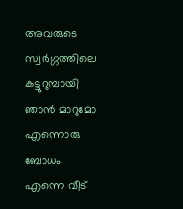അവരുടെ സ്വർഗ്ഗത്തിലെ കട്ടുറുമ്പായി ഞാൻ മാറുമോ എന്നൊരു ബോധം എന്നെ വീട്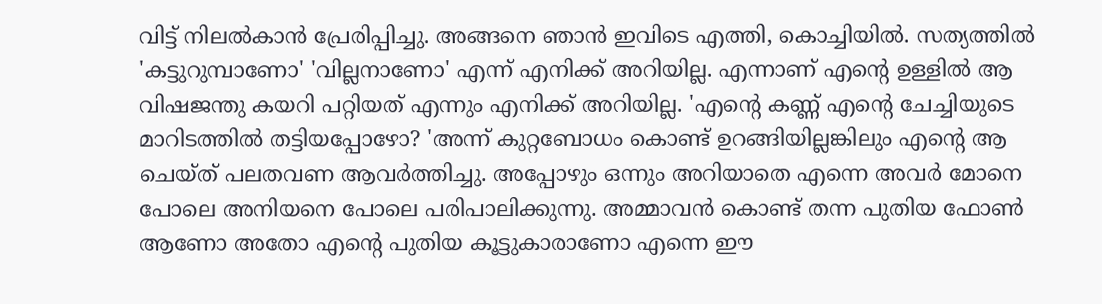വിട്ട് നിലൽകാൻ പ്രേരിപ്പിച്ചു. അങ്ങനെ ഞാൻ ഇവിടെ എത്തി, കൊച്ചിയിൽ. സത്യത്തിൽ 'കട്ടുറുമ്പാണോ' 'വില്ലനാണോ' എന്ന് എനിക്ക് അറിയില്ല. എന്നാണ് എന്റെ ഉള്ളിൽ ആ വിഷജന്തു കയറി പറ്റിയത് എന്നും എനിക്ക് അറിയില്ല. 'എന്റെ കണ്ണ് എന്റെ ചേച്ചിയുടെ മാറിടത്തിൽ തട്ടിയപ്പോഴോ? 'അന്ന് കുറ്റബോധം കൊണ്ട് ഉറങ്ങിയില്ലങ്കിലും എന്റെ ആ ചെയ്ത് പലതവണ ആവർത്തിച്ചു. അപ്പോഴും ഒന്നും അറിയാതെ എന്നെ അവർ മോനെ പോലെ അനിയനെ പോലെ പരിപാലിക്കുന്നു. അമ്മാവൻ കൊണ്ട് തന്ന പുതിയ ഫോൺ ആണോ അതോ എന്റെ പുതിയ കൂട്ടുകാരാണോ എന്നെ ഈ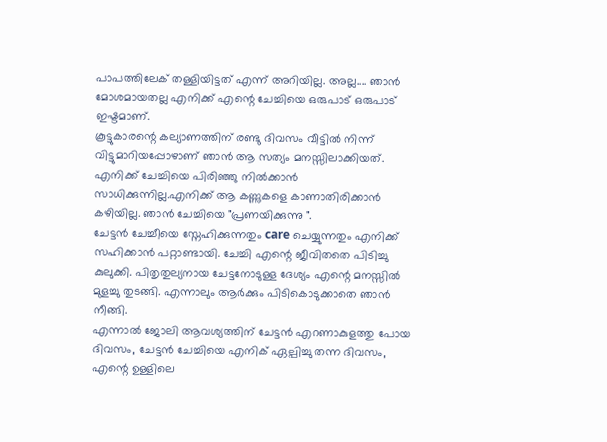പാപത്തിലേക് തള്ളിയിട്ടത് എന്ന് അറിയില്ല. അല്ല.... ഞാൻ മോശമായതല്ല എനിക്ക് എന്റെ ചേച്ചിയെ ഒരുപാട് ഒരുപാട് ഇഷ്ടമാണ്.
കൂട്ടുകാരന്റെ കല്യാണത്തിന് രണ്ടു ദിവസം വീട്ടിൽ നിന്ന് വിട്ടുമാറിയപ്പോഴാണ് ഞാൻ ആ സത്യം മനസ്സിലാക്കിയത്. എനിക്ക് ചേച്ചിയെ പിരിഞ്ഞു നിൽക്കാൻ സാധിക്കുന്നില്ല.എനിക്ക് ആ കണ്ണുകളെ കാണാതിരിക്കാൻ കഴിയില്ല. ഞാൻ ചേച്ചിയെ "പ്രണയിക്കുന്നു ".
ചേട്ടൻ ചേച്ചീയെ സ്നേഹിക്കുന്നതും care ചെയ്യുന്നതും എനിക്ക് സഹിക്കാൻ പറ്റാണ്ടായി. ചേച്ചി എന്റെ ജീവിതതെ പിടിച്ചു കുലുക്കി. പിതൃതുല്യനായ ചേട്ടനോടുള്ള ദേശ്യം എന്റെ മനസ്സിൽ മുളച്ചു തുടങ്ങി. എന്നാലും ആർക്കും പിടികൊടുക്കാതെ ഞാൻ നീങ്ങി.
എന്നാൽ ജോലി ആവശ്യത്തിന് ചേട്ടൻ എറണാകുളത്തു പോയ ദിവസം, ചേട്ടൻ ചേച്ചിയെ എനിക് ഏല്പിച്ചു തന്ന ദിവസം, എന്റെ ഉള്ളിലെ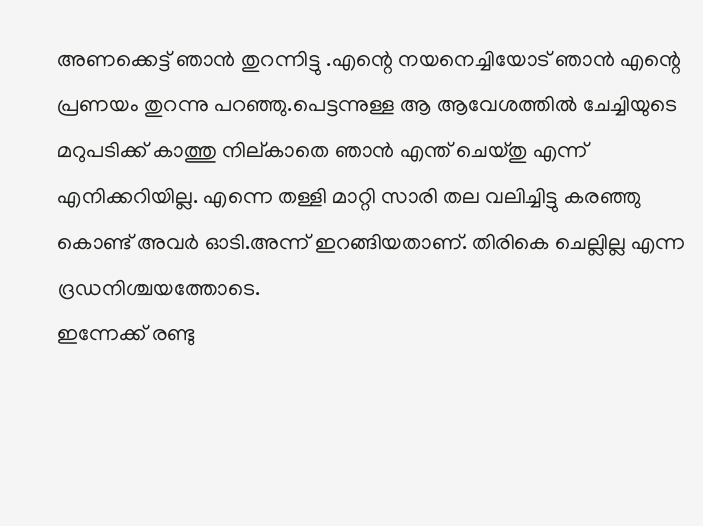അണക്കെട്ട് ഞാൻ തുറന്നിട്ടു .എന്റെ നയനെച്ചിയോട് ഞാൻ എന്റെ പ്രണയം തുറന്നു പറഞ്ഞു.പെട്ടന്നുള്ള ആ ആവേശത്തിൽ ചേച്ചിയുടെ മറുപടിക്ക് കാത്തു നില്കാതെ ഞാൻ എന്ത് ചെയ്തു എന്ന് എനിക്കറിയില്ല. എന്നെ തള്ളി മാറ്റി സാരി തല വലിച്ചിട്ടു കരഞ്ഞു കൊണ്ട് അവർ ഓടി.അന്ന് ഇറങ്ങിയതാണ്. തിരികെ ചെല്ലില്ല എന്ന ദ്രഡനിശ്ചയത്തോടെ.
ഇന്നേക്ക് രണ്ടു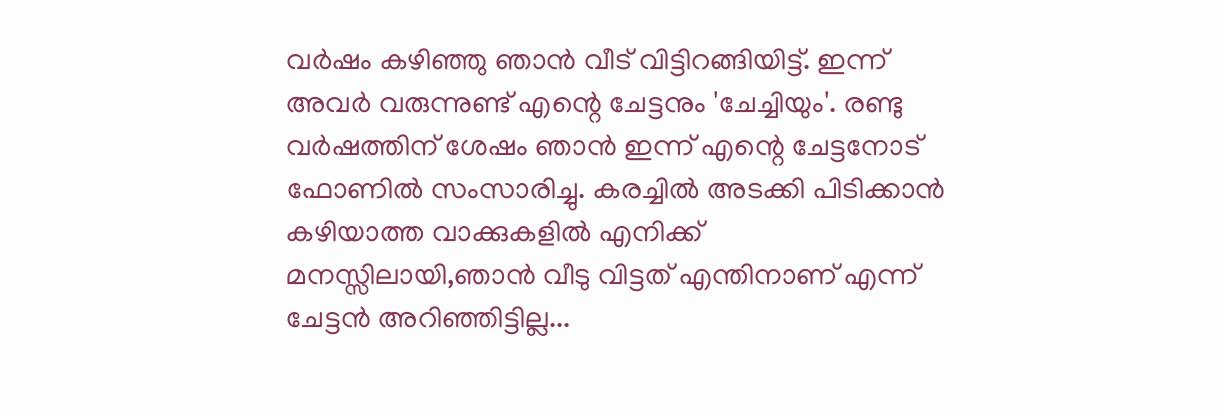വർഷം കഴിഞ്ഞു ഞാൻ വീട് വിട്ടിറങ്ങിയിട്ട്. ഇന്ന് അവർ വരുന്നുണ്ട് എന്റെ ചേട്ടനും 'ചേച്ചിയും'. രണ്ടു വർഷത്തിന് ശേഷം ഞാൻ ഇന്ന് എന്റെ ചേട്ടനോട് ഫോണിൽ സംസാരിച്ചു. കരച്ചിൽ അടക്കി പിടിക്കാൻ കഴിയാത്ത വാക്കുകളിൽ എനിക്ക് മനസ്സിലായി,ഞാൻ വീടു വിട്ടത് എന്തിനാണ് എന്ന് ചേട്ടൻ അറിഞ്ഞിട്ടില്ല...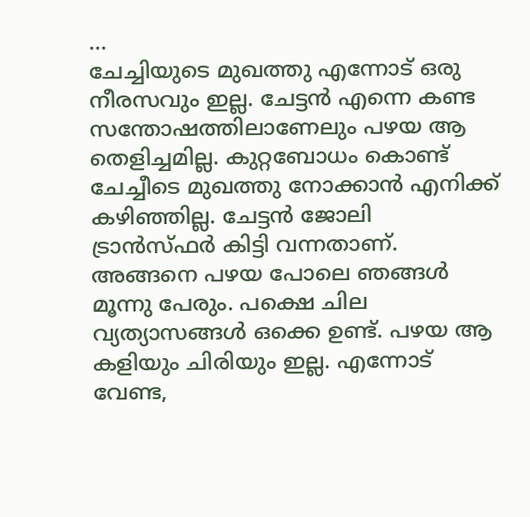...
ചേച്ചിയുടെ മുഖത്തു എന്നോട് ഒരു നീരസവും ഇല്ല. ചേട്ടൻ എന്നെ കണ്ട സന്തോഷത്തിലാണേലും പഴയ ആ തെളിച്ചമില്ല. കുറ്റബോധം കൊണ്ട് ചേച്ചീടെ മുഖത്തു നോക്കാൻ എനിക്ക് കഴിഞ്ഞില്ല. ചേട്ടൻ ജോലി ട്രാൻസ്ഫർ കിട്ടി വന്നതാണ്. അങ്ങനെ പഴയ പോലെ ഞങ്ങൾ മൂന്നു പേരും. പക്ഷെ ചില വ്യത്യാസങ്ങൾ ഒക്കെ ഉണ്ട്. പഴയ ആ കളിയും ചിരിയും ഇല്ല. എന്നോട് വേണ്ട,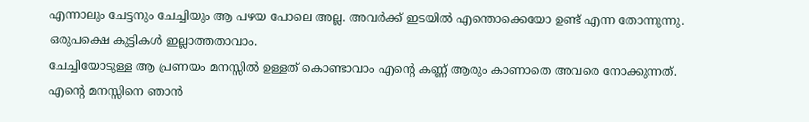എന്നാലും ചേട്ടനും ചേച്ചിയും ആ പഴയ പോലെ അല്ല. അവർക്ക് ഇടയിൽ എന്തൊക്കെയോ ഉണ്ട് എന്ന തോന്നുന്നു. ഒരുപക്ഷെ കുട്ടികൾ ഇല്ലാത്തതാവാം.
ചേച്ചിയോടുള്ള ആ പ്രണയം മനസ്സിൽ ഉള്ളത് കൊണ്ടാവാം എന്റെ കണ്ണ് ആരും കാണാതെ അവരെ നോക്കുന്നത്. എന്റെ മനസ്സിനെ ഞാൻ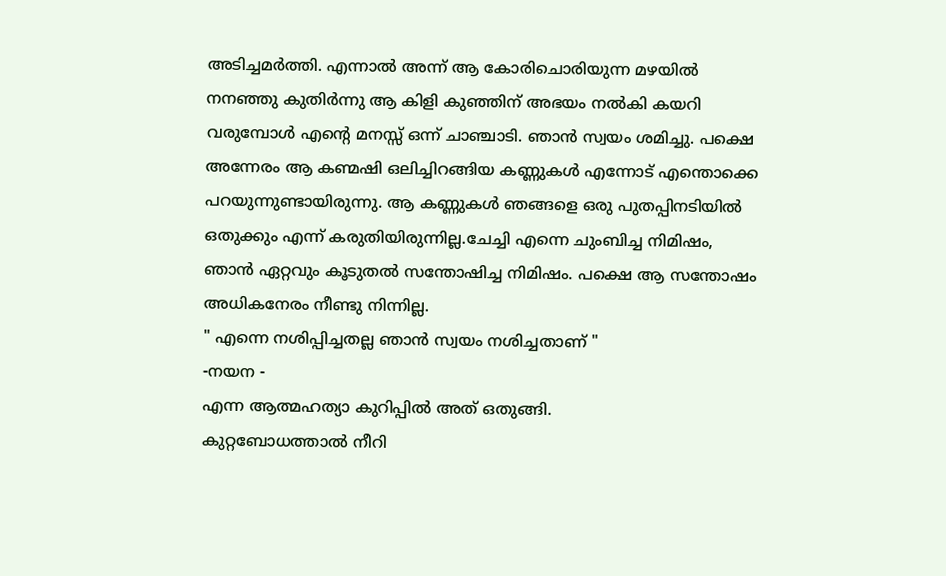അടിച്ചമർത്തി. എന്നാൽ അന്ന് ആ കോരിചൊരിയുന്ന മഴയിൽ നനഞ്ഞു കുതിർന്നു ആ കിളി കുഞ്ഞിന് അഭയം നൽകി കയറി വരുമ്പോൾ എന്റെ മനസ്സ് ഒന്ന് ചാഞ്ചാടി. ഞാൻ സ്വയം ശമിച്ചു. പക്ഷെ അന്നേരം ആ കണ്മഷി ഒലിച്ചിറങ്ങിയ കണ്ണുകൾ എന്നോട് എന്തൊക്കെ പറയുന്നുണ്ടായിരുന്നു. ആ കണ്ണുകൾ ഞങ്ങളെ ഒരു പുതപ്പിനടിയിൽ ഒതുക്കും എന്ന് കരുതിയിരുന്നില്ല.ചേച്ചി എന്നെ ചുംബിച്ച നിമിഷം, ഞാൻ ഏറ്റവും കൂടുതൽ സന്തോഷിച്ച നിമിഷം. പക്ഷെ ആ സന്തോഷം അധികനേരം നീണ്ടു നിന്നില്ല.
" എന്നെ നശിപ്പിച്ചതല്ല ഞാൻ സ്വയം നശിച്ചതാണ് "
-നയന -
എന്ന ആത്മഹത്യാ കുറിപ്പിൽ അത് ഒതുങ്ങി.
കുറ്റബോധത്താൽ നീറി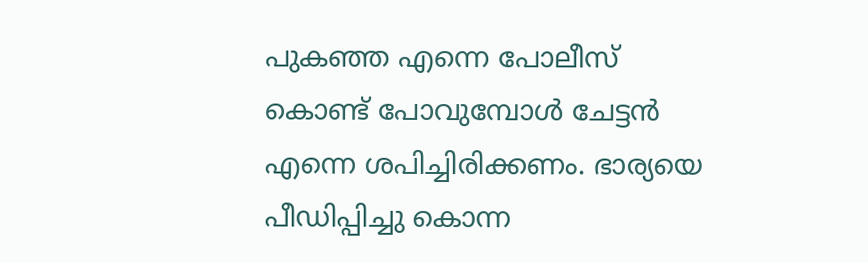പുകഞ്ഞ എന്നെ പോലീസ് കൊണ്ട് പോവുമ്പോൾ ചേട്ടൻ എന്നെ ശപിച്ചിരിക്കണം. ഭാര്യയെ പീഡിപ്പിച്ചു കൊന്ന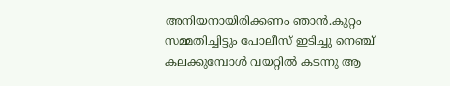അനിയനായിരിക്കണം ഞാൻ.കുറ്റം സമ്മതിച്ചിട്ടും പോലീസ് ഇടിച്ചു നെഞ്ച് കലക്കുമ്പോൾ വയറ്റിൽ കടന്നു ആ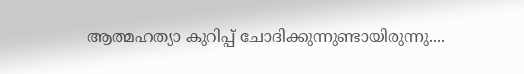ആത്മഹത്യാ കുറിപ്പ് ചോദിക്കുന്നുണ്ടായിരുന്നു....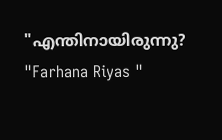"എന്തിനായിരുന്നു?
"Farhana Riyas "